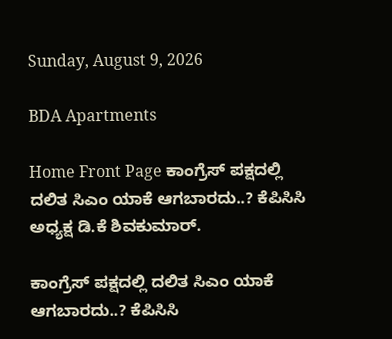Sunday, August 9, 2026

BDA Apartments

Home Front Page ಕಾಂಗ್ರೆಸ್ ಪಕ್ಷದಲ್ಲಿ ದಲಿತ ಸಿಎಂ ಯಾಕೆ ಆಗಬಾರದು..? ಕೆಪಿಸಿಸಿ ಅಧ್ಯಕ್ಷ ಡಿ.ಕೆ ಶಿವಕುಮಾರ್.

ಕಾಂಗ್ರೆಸ್ ಪಕ್ಷದಲ್ಲಿ ದಲಿತ ಸಿಎಂ ಯಾಕೆ ಆಗಬಾರದು..? ಕೆಪಿಸಿಸಿ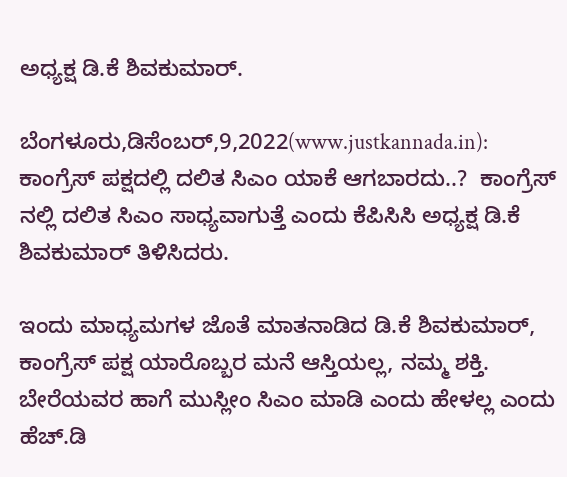ಅಧ್ಯಕ್ಷ ಡಿ.ಕೆ ಶಿವಕುಮಾರ್.

ಬೆಂಗಳೂರು,ಡಿಸೆಂಬರ್,9,2022(www.justkannada.in):  ಕಾಂಗ್ರೆಸ್ ಪಕ್ಷದಲ್ಲಿ ದಲಿತ ಸಿಎಂ ಯಾಕೆ ಆಗಬಾರದು..?  ಕಾಂಗ್ರೆಸ್ ನಲ್ಲಿ ದಲಿತ ಸಿಎಂ ಸಾಧ್ಯವಾಗುತ್ತೆ ಎಂದು ಕೆಪಿಸಿಸಿ ಅಧ್ಯಕ್ಷ ಡಿ.ಕೆ ಶಿವಕುಮಾರ್ ತಿಳಿಸಿದರು.

ಇಂದು ಮಾಧ್ಯಮಗಳ ಜೊತೆ ಮಾತನಾಡಿದ ಡಿ.ಕೆ ಶಿವಕುಮಾರ್, ಕಾಂಗ್ರೆಸ್ ಪಕ್ಷ ಯಾರೊಬ್ಬರ ಮನೆ ಆಸ್ತಿಯಲ್ಲ, ನಮ್ಮ ಶಕ್ತಿ. ಬೇರೆಯವರ ಹಾಗೆ ಮುಸ್ಲೀಂ ಸಿಎಂ ಮಾಡಿ ಎಂದು ಹೇಳಲ್ಲ ಎಂದು ಹೆಚ್.ಡಿ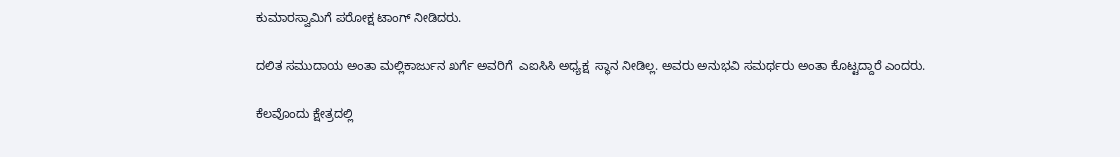ಕುಮಾರಸ್ವಾಮಿಗೆ ಪರೋಕ್ಷ ಟಾಂಗ್ ನೀಡಿದರು.

ದಲಿತ ಸಮುದಾಯ ಅಂತಾ ಮಲ್ಲಿಕಾರ್ಜುನ ಖರ್ಗೆ ಅವರಿಗೆ  ಎಐಸಿಸಿ ಅಧ್ಯಕ್ಷ  ಸ್ಥಾನ ನೀಡಿಲ್ಲ. ಅವರು ಅನುಭವಿ ಸಮರ್ಥರು ಅಂತಾ ಕೊಟ್ಟದ್ದಾರೆ ಎಂದರು.

ಕೆಲವೊಂದು ಕ್ಷೇತ್ರದಲ್ಲಿ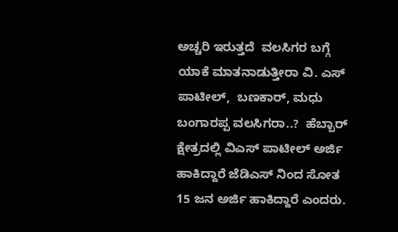ಅಚ್ಚರಿ ಇರುತ್ತದೆ  ವಲಸಿಗರ ಬಗ್ಗೆ ಯಾಕೆ ಮಾತನಾಡುತ್ತೀರಾ ವಿ. ಎಸ್ ಪಾಟೀಲ್,  ಬಣಕಾರ್, ಮಧು ಬಂಗಾರಪ್ಪ ವಲಸಿಗರಾ..?  ಹೆಬ್ಬಾರ್ ಕ್ಷೇತ್ರದಲ್ಲಿ ವಿಎಸ್ ಪಾಟೀಲ್ ಅರ್ಜಿ ಹಾಕಿದ್ದಾರೆ ಜೆಡಿಎಸ್ ನಿಂದ ಸೋತ 15 ಜನ ಅರ್ಜಿ ಹಾಕಿದ್ದಾರೆ ಎಂದರು.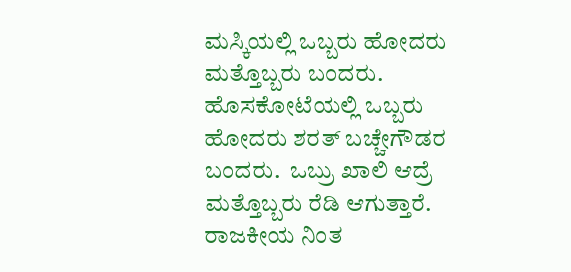ಮಸ್ಕಿಯಲ್ಲಿ ಒಬ್ಬರು ಹೋದರು ಮತ್ತೊಬ್ಬರು ಬಂದರು. ಹೊಸಕೋಟೆಯಲ್ಲಿ ಒಬ್ಬರು ಹೋದರು ಶರತ್ ಬಚ್ಚೇಗೌಡರ ಬಂದರು.  ಒಬ್ರು ಖಾಲಿ ಆದ್ರೆ  ಮತ್ತೊಬ್ಬರು ರೆಡಿ ಆಗುತ್ತಾರೆ. ರಾಜಕೀಯ ನಿಂತ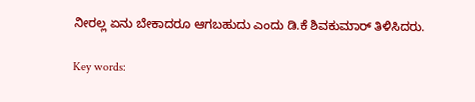ನೀರಲ್ಲ ಏನು ಬೇಕಾದರೂ ಆಗಬಹುದು ಎಂದು ಡಿ.ಕೆ ಶಿವಕುಮಾರ್ ತಿಳಿಸಿದರು.

Key words: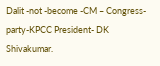Dalit -not -become -CM – Congress- party-KPCC President- DK Shivakumar.